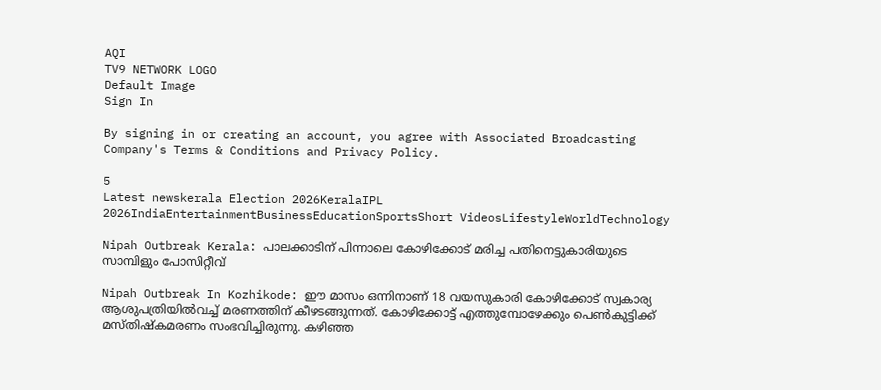AQI
TV9 NETWORK LOGO
Default Image
Sign In

By signing in or creating an account, you agree with Associated Broadcasting Company's Terms & Conditions and Privacy Policy.

5
Latest newskerala Election 2026KeralaIPL 2026IndiaEntertainmentBusinessEducationSportsShort VideosLifestyleWorldTechnology

Nipah Outbreak Kerala: പാലക്കാടിന് പിന്നാലെ കോഴിക്കോട് മരിച്ച പതിനെട്ടുകാരിയുടെ സാമ്പിളും പോസിറ്റീവ്

Nipah Outbreak In Kozhikode: ഈ മാസം ഒന്നിനാണ് 18 വയസുകാരി കോഴിക്കോട് സ്വകാര്യ ആശുപത്രിയിൽവച്ച് മരണത്തിന് കീഴടങ്ങുന്നത്. കോഴിക്കോട്ട് എത്തുമ്പോഴേക്കും പെൺകുട്ടിക്ക് മസ്തിഷ്കമരണം സംഭവിച്ചിരുന്നു. കഴിഞ്ഞ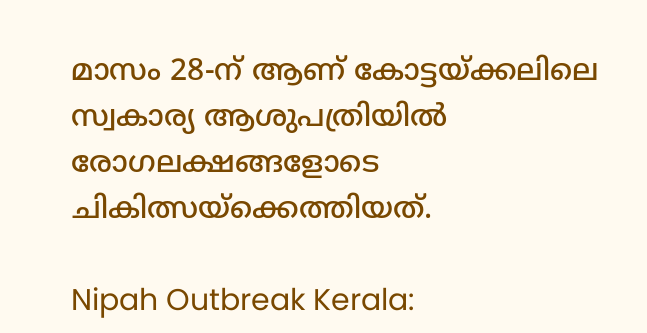മാസം 28-ന് ആണ് കോട്ടയ്ക്കലിലെ സ്വകാര്യ ആശുപത്രിയിൽ രോഗലക്ഷങ്ങളോടെ ചികിത്സയ്ക്കെത്തിയത്.

Nipah Outbreak Kerala: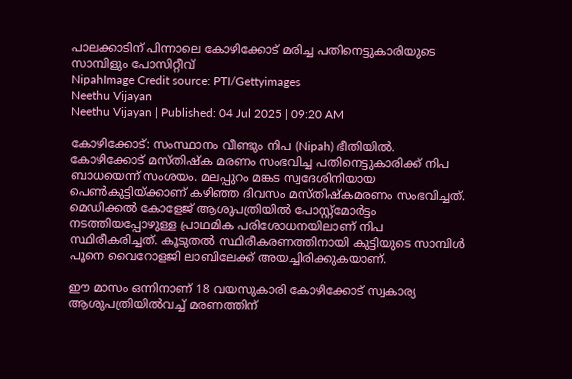പാലക്കാടിന് പിന്നാലെ കോഴിക്കോട് മരിച്ച പതിനെട്ടുകാരിയുടെ സാമ്പിളും പോസിറ്റീവ്
NipahImage Credit source: PTI/Gettyimages
Neethu Vijayan
Neethu Vijayan | Published: 04 Jul 2025 | 09:20 AM

കോഴിക്കോട്: സംസ്ഥാനം വീണ്ടും നിപ (Nipah) ഭീതിയിൽ. കോഴിക്കോട് മസ്തിഷ്‌ക മരണം സംഭവിച്ച പതിനെട്ടുകാരിക്ക് നിപ ബാധയെന്ന് സംശയം. മലപ്പുറം മങ്കട സ്വദേശിനിയായ പെൺകുട്ടിയ്ക്കാണ് കഴിഞ്ഞ ദിവസം മസ്തിഷ്കമരണം സംഭവിച്ചത്. മെഡിക്കൽ കോളേജ് ആശുപത്രിയിൽ പോസ്റ്റ്മോർട്ടം നടത്തിയപ്പോഴുള്ള പ്രാഥമിക പരിശോധനയിലാണ് നിപ സ്ഥിരീകരിച്ചത്. കൂടുതൽ സ്ഥിരീകരണത്തിനായി കുട്ടിയുടെ സാമ്പിൾ പൂനെ വൈറോളജി ലാബിലേക്ക് അയച്ചിരിക്കുകയാണ്.

ഈ മാസം ഒന്നിനാണ് 18 വയസുകാരി കോഴിക്കോട് സ്വകാര്യ ആശുപത്രിയിൽവച്ച് മരണത്തിന്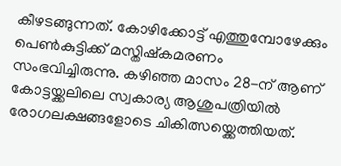കീഴടങ്ങുന്നത്. കോഴിക്കോട്ട് എത്തുമ്പോഴേക്കും പെൺകുട്ടിക്ക് മസ്തിഷ്കമരണം സംഭവിച്ചിരുന്നു. കഴിഞ്ഞ മാസം 28-ന് ആണ് കോട്ടയ്ക്കലിലെ സ്വകാര്യ ആശുപത്രിയിൽ രോഗലക്ഷങ്ങളോടെ ചികിത്സയ്ക്കെത്തിയത്.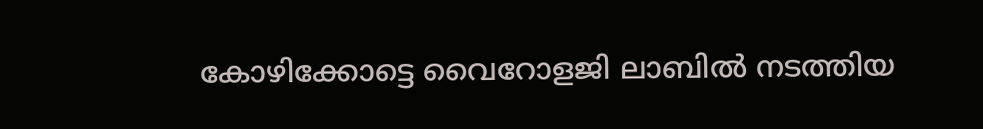കോഴിക്കോട്ടെ വൈറോളജി ലാബിൽ നടത്തിയ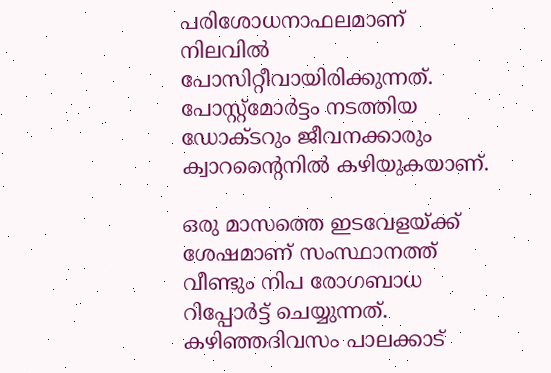പരിശോധനാഫലമാണ് നിലവിൽ പോസിറ്റീവായിരിക്കുന്നത്. പോസ്റ്റ്മോർട്ടം നടത്തിയ ഡോക്ടറും ജീവനക്കാരും ക്വാറൻ്റൈനിൽ കഴിയുകയാണ്.

ഒരു മാസത്തെ ഇടവേളയ്ക്ക് ശേഷമാണ് സംസ്ഥാനത്ത് വീണ്ടും നിപ രോഗബാധ റിപ്പോർട്ട് ചെയ്യുന്നത്. കഴിഞ്ഞദിവസം പാലക്കാട്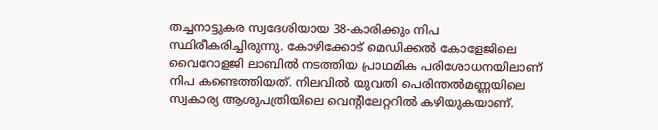തച്ചനാട്ടുകര സ്വദേശിയായ 38-കാരിക്കും നിപ സ്ഥിരീകരിച്ചിരുന്നു. കോഴിക്കോട് മെഡിക്കൽ കോളേജിലെ വൈറോളജി ലാബിൽ നടത്തിയ പ്രാഥമിക പരിശോധനയിലാണ് നിപ കണ്ടെത്തിയത്. നിലവിൽ യുവതി പെരിന്തൽമണ്ണയിലെ സ്വകാര്യ ആശുപത്രിയിലെ വെന്റിലേറ്ററിൽ കഴിയുകയാണ്.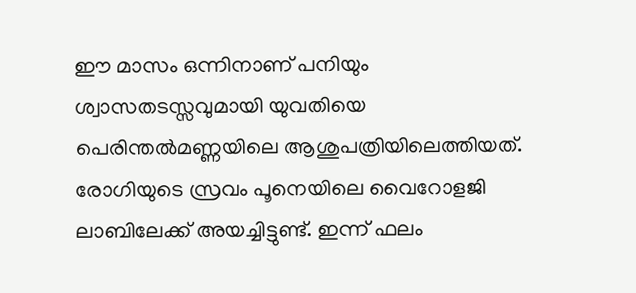ഈ മാസം ഒന്നിനാണ് പനിയും ശ്വാസതടസ്സവുമായി യുവതിയെ പെരിന്തൽമണ്ണയിലെ ആശുപത്രിയിലെത്തിയത്. രോഗിയുടെ സ്രവം പൂനെയിലെ വൈറോളജി ലാബിലേക്ക് അയച്ചിട്ടുണ്ട്. ഇന്ന് ഫലം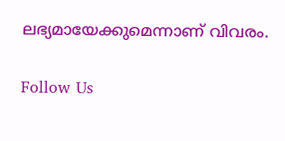ലഭ്യമായേക്കുമെന്നാണ് വിവരം.

Follow Us